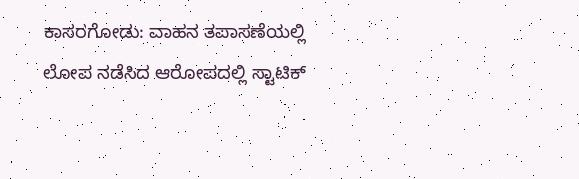ಕಾಸರಗೋಡು: ವಾಹನ ತಪಾಸಣೆಯಲ್ಲಿ ಲೋಪ ನಡೆಸಿದ ಆರೋಪದಲ್ಲಿ ಸ್ಟಾಟಿಕ್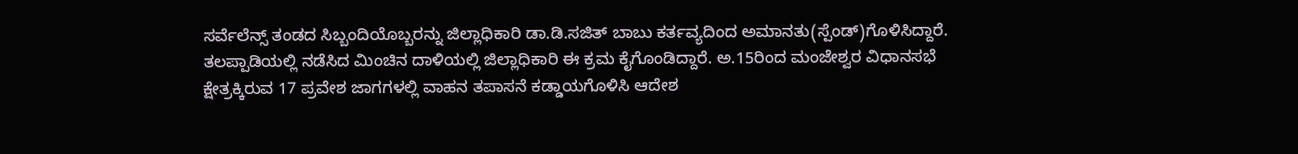ಸರ್ವೆಲೆನ್ಸ್ ತಂಡದ ಸಿಬ್ಬಂದಿಯೊಬ್ಬರನ್ನು ಜಿಲ್ಲಾಧಿಕಾರಿ ಡಾ.ಡಿ.ಸಜಿತ್ ಬಾಬು ಕರ್ತವ್ಯದಿಂದ ಅಮಾನತು(ಸ್ಪೆಂಡ್)ಗೊಳಿಸಿದ್ದಾರೆ.
ತಲಪ್ಪಾಡಿಯಲ್ಲಿ ನಡೆಸಿದ ಮಿಂಚಿನ ದಾಳಿಯಲ್ಲಿ ಜಿಲ್ಲಾಧಿಕಾರಿ ಈ ಕ್ರಮ ಕೈಗೊಂಡಿದ್ದಾರೆ. ಅ.15ರಿಂದ ಮಂಜೇಶ್ವರ ವಿಧಾನಸಭೆ ಕ್ಷೇತ್ರಕ್ಕಿರುವ 17 ಪ್ರವೇಶ ಜಾಗಗಳಲ್ಲಿ ವಾಹನ ತಪಾಸನೆ ಕಡ್ಡಾಯಗೊಳಿಸಿ ಆದೇಶ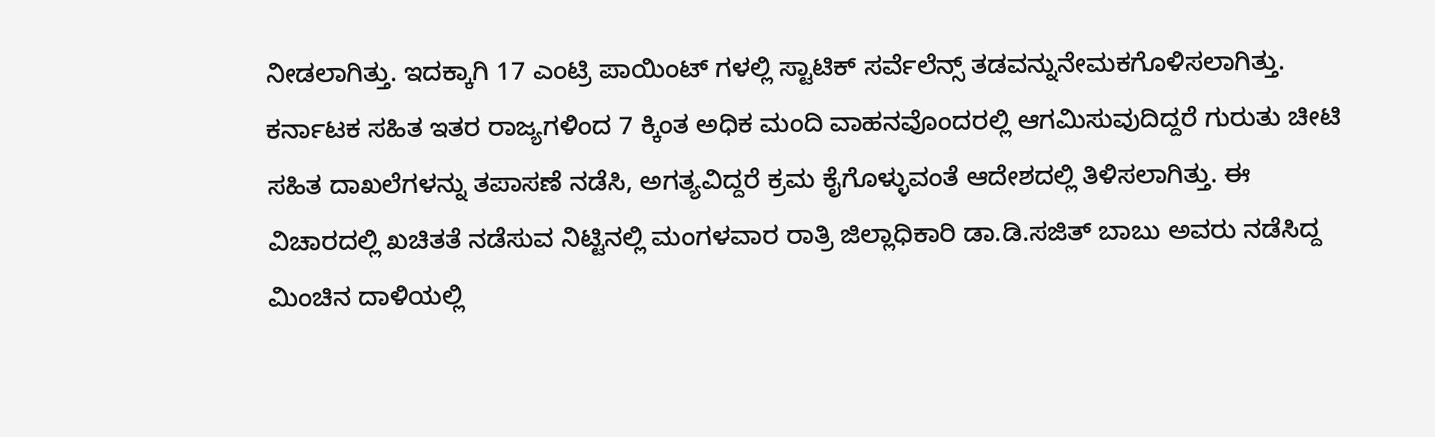ನೀಡಲಾಗಿತ್ತು. ಇದಕ್ಕಾಗಿ 17 ಎಂಟ್ರಿ ಪಾಯಿಂಟ್ ಗಳಲ್ಲಿ ಸ್ಟಾಟಿಕ್ ಸರ್ವೆಲೆನ್ಸ್ ತಡವನ್ನುನೇಮಕಗೊಳಿಸಲಾಗಿತ್ತು. ಕರ್ನಾಟಕ ಸಹಿತ ಇತರ ರಾಜ್ಯಗಳಿಂದ 7 ಕ್ಕಿಂತ ಅಧಿಕ ಮಂದಿ ವಾಹನವೊಂದರಲ್ಲಿ ಆಗಮಿಸುವುದಿದ್ದರೆ ಗುರುತು ಚೀಟಿ ಸಹಿತ ದಾಖಲೆಗಳನ್ನು ತಪಾಸಣೆ ನಡೆಸಿ, ಅಗತ್ಯವಿದ್ದರೆ ಕ್ರಮ ಕೈಗೊಳ್ಳುವಂತೆ ಆದೇಶದಲ್ಲಿ ತಿಳಿಸಲಾಗಿತ್ತು. ಈ ವಿಚಾರದಲ್ಲಿ ಖಚಿತತೆ ನಡೆಸುವ ನಿಟ್ಟಿನಲ್ಲಿ ಮಂಗಳವಾರ ರಾತ್ರಿ ಜಿಲ್ಲಾಧಿಕಾರಿ ಡಾ.ಡಿ.ಸಜಿತ್ ಬಾಬು ಅವರು ನಡೆಸಿದ್ದ ಮಿಂಚಿನ ದಾಳಿಯಲ್ಲಿ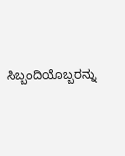ಸಿಬ್ಬಂದಿಯೊಬ್ಬರನ್ನು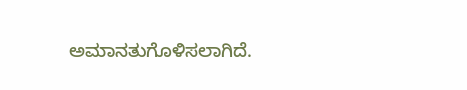ಅಮಾನತುಗೊಳಿಸಲಾಗಿದೆ.